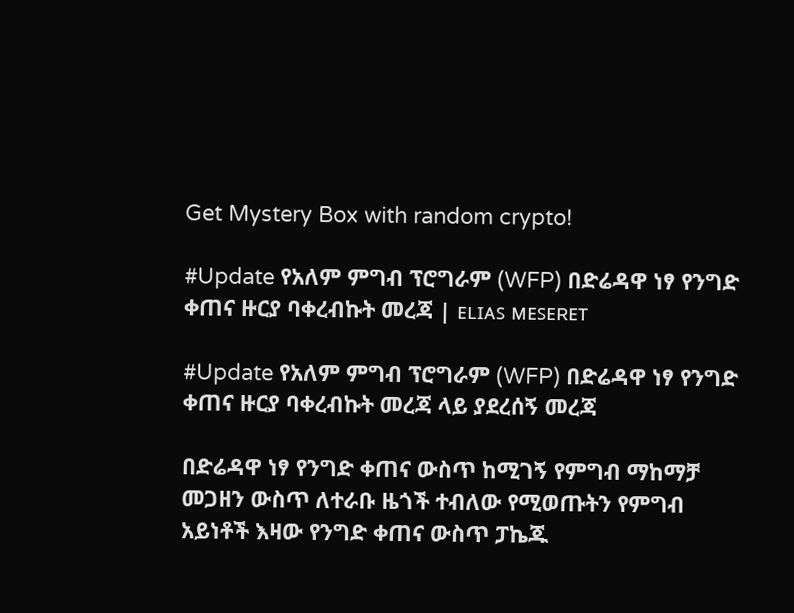Get Mystery Box with random crypto!

#Update የአለም ምግብ ፕሮግራም (WFP) በድሬዳዋ ነፃ የንግድ ቀጠና ዙርያ ባቀረብኩት መረጃ | ᴇʟɪᴀꜱ ᴍᴇꜱᴇʀᴇᴛ

#Update የአለም ምግብ ፕሮግራም (WFP) በድሬዳዋ ነፃ የንግድ ቀጠና ዙርያ ባቀረብኩት መረጃ ላይ ያደረሰኝ መረጃ

በድሬዳዋ ነፃ የንግድ ቀጠና ውስጥ ከሚገኝ የምግብ ማከማቻ መጋዘን ውስጥ ለተራቡ ዜጎች ተብለው የሚወጡትን የምግብ አይነቶች እዛው የንግድ ቀጠና ውስጥ ፓኬጁ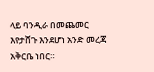ላይ ባንዲራ በመጨመር እየታሸጉ እንደሆነ አንድ መረጃ አቅርቤ ነበር።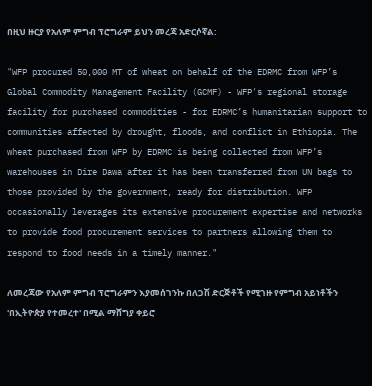በዚህ ዙርያ የአለም ምግብ ፕሮግራም ይህን መረጃ አድርሶኛል:

"WFP procured 50,000 MT of wheat on behalf of the EDRMC from WFP’s Global Commodity Management Facility (GCMF) - WFP's regional storage facility for purchased commodities - for EDRMC’s humanitarian support to communities affected by drought, floods, and conflict in Ethiopia. The wheat purchased from WFP by EDRMC is being collected from WFP’s warehouses in Dire Dawa after it has been transferred from UN bags to those provided by the government, ready for distribution. WFP occasionally leverages its extensive procurement expertise and networks to provide food procurement services to partners allowing them to respond to food needs in a timely manner."

ለመረጃው የአለም ምግብ ፕሮግራምን እያመሰገንኩ በለጋሽ ድርጅቶች የሚገዙ የምግብ አይነቶችን 'በኢትዮጵያ የተመረተ' በሚል ማሸግያ ቀይሮ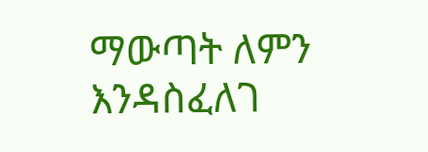ማውጣት ለምን እንዳስፈለገ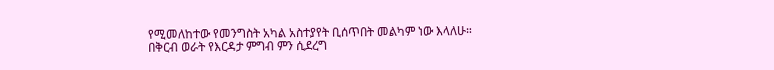የሚመለከተው የመንግስት አካል አስተያየት ቢሰጥበት መልካም ነው እላለሁ። በቅርብ ወራት የእርዳታ ምግብ ምን ሲደረግ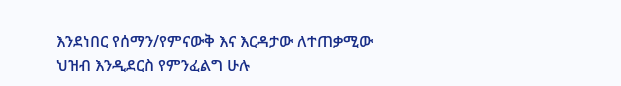እንደነበር የሰማን/የምናውቅ እና እርዳታው ለተጠቃሚው ህዝብ እንዲደርስ የምንፈልግ ሁሉ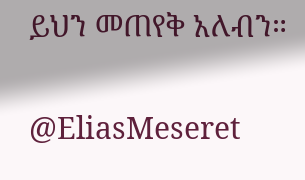ይህን መጠየቅ አለብን።

@EliasMeseret